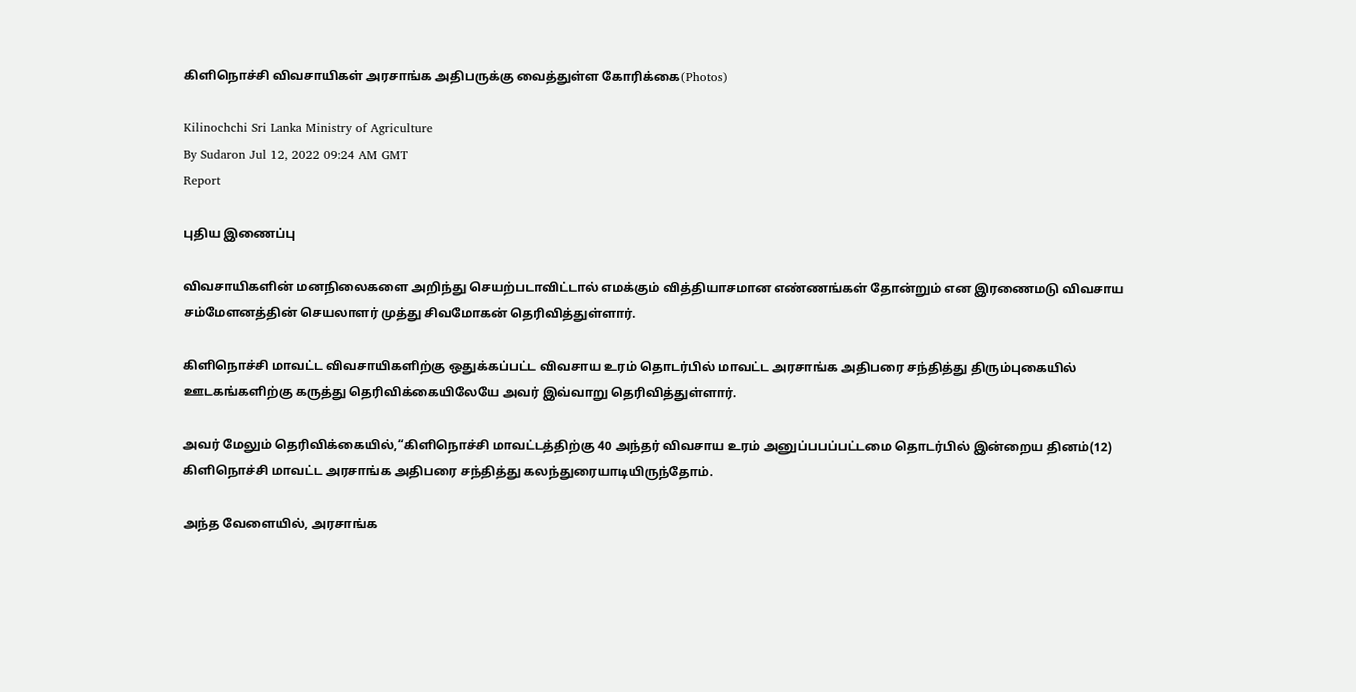கிளிநொச்சி விவசாயிகள் அரசாங்க அதிபருக்கு வைத்துள்ள கோரிக்கை(Photos)

Kilinochchi Sri Lanka Ministry of Agriculture
By Sudaron Jul 12, 2022 09:24 AM GMT
Report

புதிய இணைப்பு

விவசாயிகளின் மனநிலைகளை அறிந்து செயற்படாவிட்டால் எமக்கும் வித்தியாசமான எண்ணங்கள் தோன்றும் என இரணைமடு விவசாய சம்மேளனத்தின் செயலாளர் முத்து சிவமோகன் தெரிவித்துள்ளார்.

கிளிநொச்சி மாவட்ட விவசாயிகளிற்கு ஒதுக்கப்பட்ட விவசாய உரம் தொடர்பில் மாவட்ட அரசாங்க அதிபரை சந்தித்து திரும்புகையில் ஊடகங்களிற்கு கருத்து தெரிவிக்கையிலேயே அவர் இவ்வாறு தெரிவித்துள்ளார்.

அவர் மேலும் தெரிவிக்கையில்,“கிளிநொச்சி மாவட்டத்திற்கு 40 அந்தர் விவசாய உரம் அனுப்பபப்பட்டமை தொடர்பில் இன்றைய தினம்(12) கிளிநொச்சி மாவட்ட அரசாங்க அதிபரை சந்தித்து கலந்துரையாடியிருந்தோம்.

அந்த வேளையில், அரசாங்க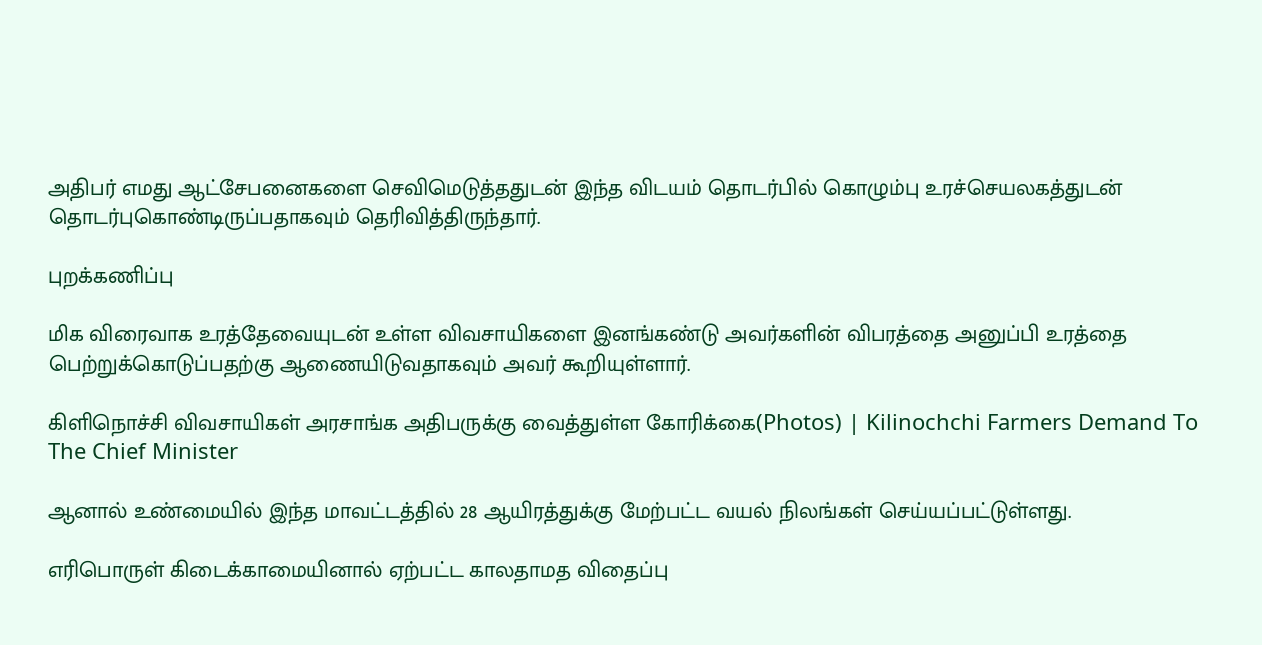அதிபர் எமது ஆட்சேபனைகளை செவிமெடுத்ததுடன் இந்த விடயம் தொடர்பில் கொழும்பு உரச்செயலகத்துடன் தொடர்புகொண்டிருப்பதாகவும் தெரிவித்திருந்தார்.

புறக்கணிப்பு

மிக விரைவாக உரத்தேவையுடன் உள்ள விவசாயிகளை இனங்கண்டு அவர்களின் விபரத்தை அனுப்பி உரத்தை பெற்றுக்கொடுப்பதற்கு ஆணையிடுவதாகவும் அவர் கூறியுள்ளார்.

கிளிநொச்சி விவசாயிகள் அரசாங்க அதிபருக்கு வைத்துள்ள கோரிக்கை(Photos) | Kilinochchi Farmers Demand To The Chief Minister

ஆனால் உண்மையில் இந்த மாவட்டத்தில் 28 ஆயிரத்துக்கு மேற்பட்ட வயல் நிலங்கள் செய்யப்பட்டுள்ளது.

எரிபொருள் கிடைக்காமையினால் ஏற்பட்ட காலதாமத விதைப்பு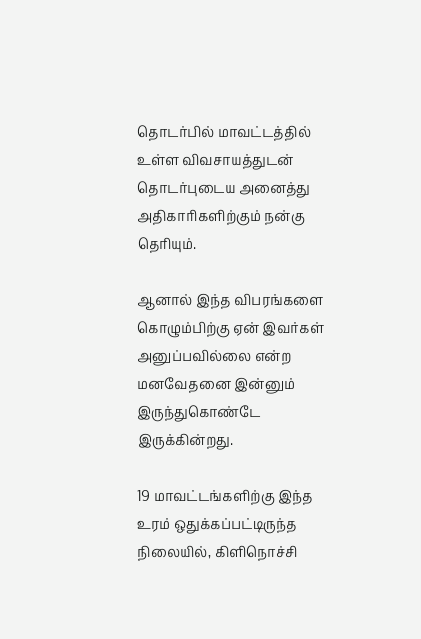தொடர்பில் மாவட்டத்தில் உள்ள விவசாயத்துடன் தொடர்புடைய அனைத்து அதிகாரிகளிற்கும் நன்கு தெரியும்.

ஆனால் இந்த விபரங்களை கொழும்பிற்கு ஏன் இவர்கள் அனுப்பவில்லை என்ற மனவேதனை இன்னும் இருந்துகொண்டே இருக்கின்றது.

19 மாவட்டங்களிற்கு இந்த உரம் ஒதுக்கப்பட்டிருந்த நிலையில், கிளிநொச்சி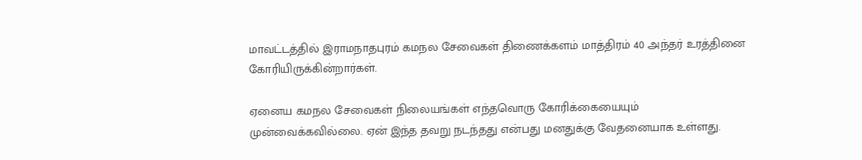மாவட்டத்தில் இராமநாதபுரம் கமநல சேவைகள் திணைக்களம் மாத்திரம் 40 அந்தர் உரத்தினை கோரியிருக்கின்றார்கள்.

ஏனைய கமநல சேவைகள் நிலையங்கள் எந்தவொரு கோரிக்கையையும் முன்வைக்கவில்லை. ஏன் இந்த தவறு நடந்தது என்பது மனதுக்கு வேதனையாக உள்ளது.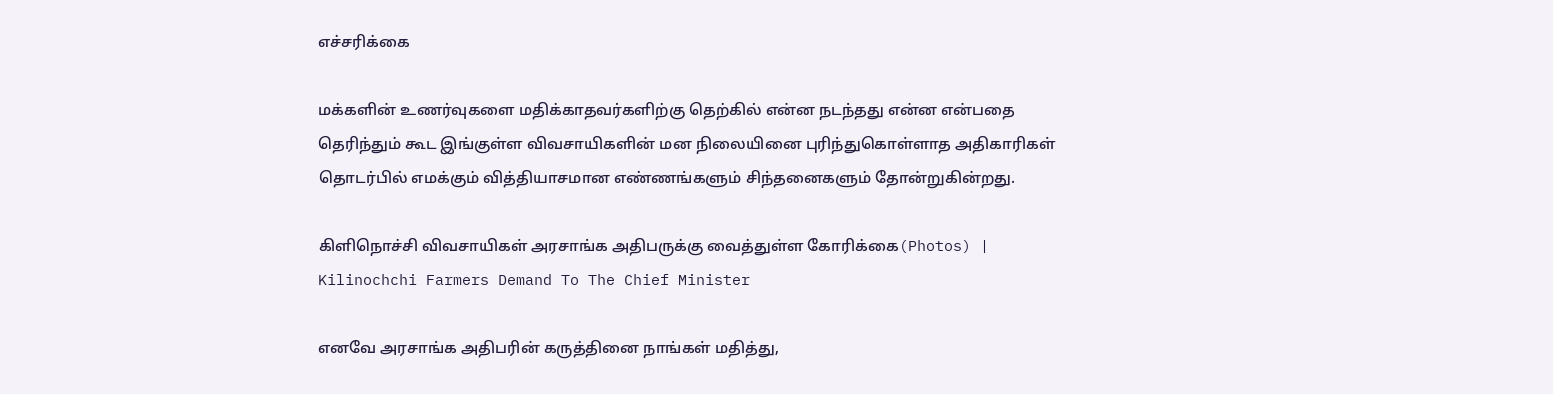எச்சரிக்கை

மக்களின் உணர்வுகளை மதிக்காதவர்களிற்கு தெற்கில் என்ன நடந்தது என்ன என்பதை தெரிந்தும் கூட இங்குள்ள விவசாயிகளின் மன நிலையினை புரிந்துகொள்ளாத அதிகாரிகள் தொடர்பில் எமக்கும் வித்தியாசமான எண்ணங்களும் சிந்தனைகளும் தோன்றுகின்றது.

கிளிநொச்சி விவசாயிகள் அரசாங்க அதிபருக்கு வைத்துள்ள கோரிக்கை(Photos) | Kilinochchi Farmers Demand To The Chief Minister

எனவே அரசாங்க அதிபரின் கருத்தினை நாங்கள் மதித்து,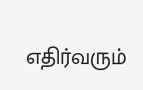எதிர்வரும்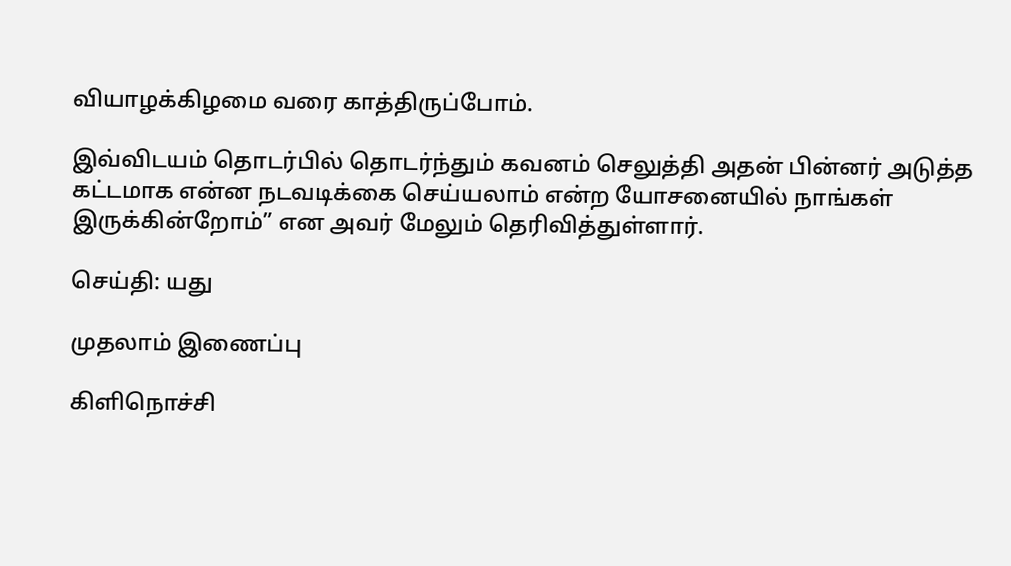வியாழக்கிழமை வரை காத்திருப்போம்.

இவ்விடயம் தொடர்பில் தொடர்ந்தும் கவனம் செலுத்தி அதன் பின்னர் அடுத்த கட்டமாக என்ன நடவடிக்கை செய்யலாம் என்ற யோசனையில் நாங்கள் இருக்கின்றோம்” என அவர் மேலும் தெரிவித்துள்ளார்.

செய்தி: யது

முதலாம் இணைப்பு

கிளிநொச்சி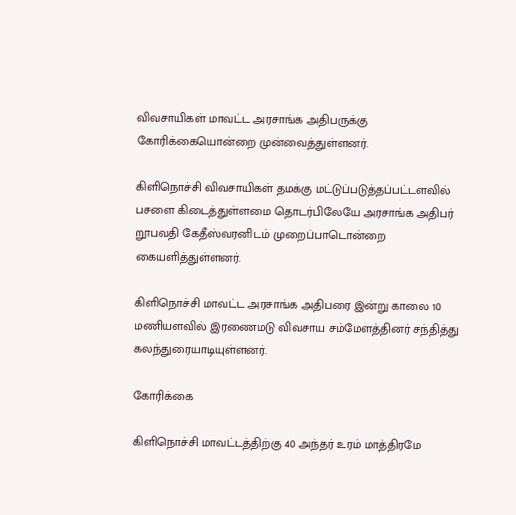விவசாயிகள் மாவட்ட அரசாங்க அதிபருக்கு கோரிக்கையொன்றை முன்வைத்துள்ளனர்.

கிளிநொச்சி விவசாயிகள் தமக்கு மட்டுப்படுத்தப்பட்டளவில் பசளை கிடைத்துள்ளமை தொடர்பிலேயே அரசாங்க அதிபர் றூபவதி கேதீஸ்வரனிடம் முறைப்பாடொன்றை கையளித்துள்ளனர்.

கிளிநொச்சி மாவட்ட அரசாங்க அதிபரை இன்று காலை 10 மணியளவில் இரணைமடு விவசாய சம்மேளத்தினர் சந்தித்து கலந்துரையாடியுள்ளனர்.

கோரிக்கை

கிளிநொச்சி மாவட்டத்திற்கு 40 அந்தர் உரம் மாத்திரமே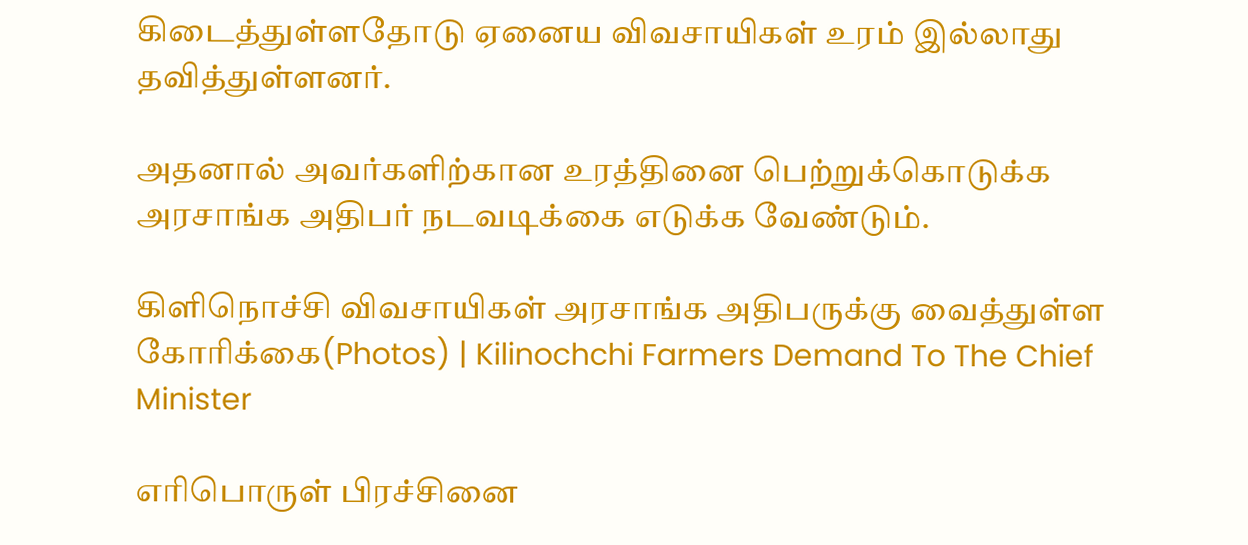கிடைத்துள்ளதோடு ஏனைய விவசாயிகள் உரம் இல்லாது தவித்துள்ளனர்.

அதனால் அவர்களிற்கான உரத்தினை பெற்றுக்கொடுக்க அரசாங்க அதிபர் நடவடிக்கை எடுக்க வேண்டும்.

கிளிநொச்சி விவசாயிகள் அரசாங்க அதிபருக்கு வைத்துள்ள கோரிக்கை(Photos) | Kilinochchi Farmers Demand To The Chief Minister

எரிபொருள் பிரச்சினை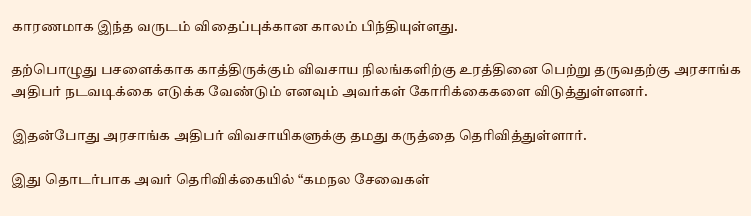காரணமாக இந்த வருடம் விதைப்புக்கான காலம் பிந்தியுள்ளது.

தற்பொழுது பசளைக்காக காத்திருக்கும் விவசாய நிலங்களிற்கு உரத்தினை பெற்று தருவதற்கு அரசாங்க அதிபர் நடவடிக்கை எடுக்க வேண்டும் எனவும் அவர்கள் கோரிக்கைகளை விடுத்துள்ளனர்.

இதன்போது அரசாங்க அதிபர் விவசாயிகளுக்கு தமது கருத்தை தெரிவித்துள்ளார்.

இது தொடர்பாக அவர் தெரிவிக்கையில் “கமநல சேவைகள்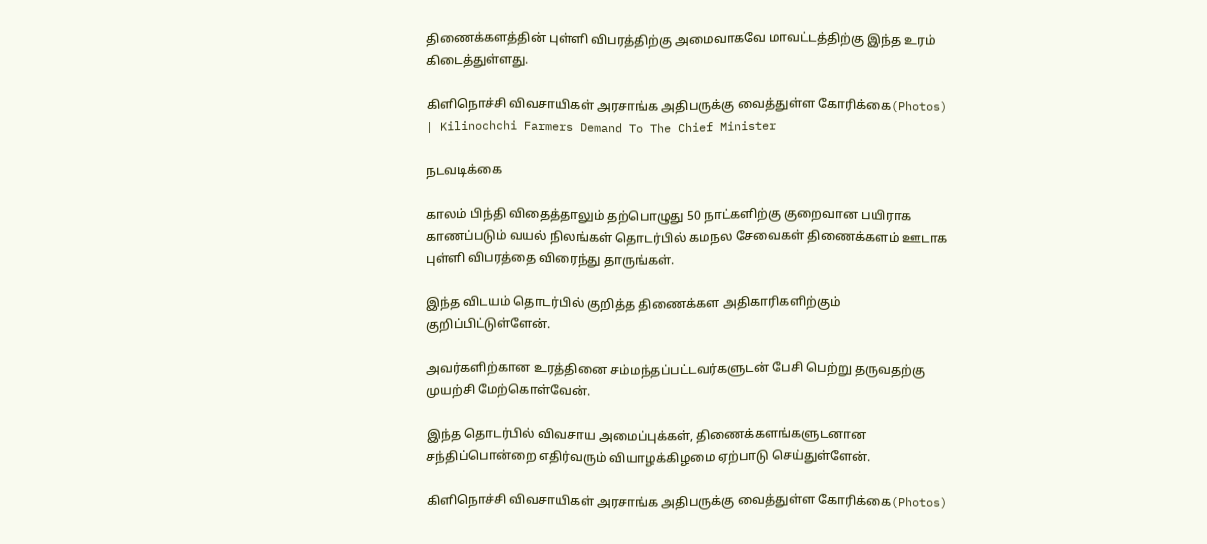திணைக்களத்தின் புள்ளி விபரத்திற்கு அமைவாகவே மாவட்டத்திற்கு இந்த உரம் கிடைத்துள்ளது.

கிளிநொச்சி விவசாயிகள் அரசாங்க அதிபருக்கு வைத்துள்ள கோரிக்கை(Photos) | Kilinochchi Farmers Demand To The Chief Minister

நடவடிக்கை

காலம் பிந்தி விதைத்தாலும் தற்பொழுது 50 நாட்களிற்கு குறைவான பயிராக காணப்படும் வயல் நிலங்கள் தொடர்பில் கமநல சேவைகள் திணைக்களம் ஊடாக புள்ளி விபரத்தை விரைந்து தாருங்கள்.

இந்த விடயம் தொடர்பில் குறித்த திணைக்கள அதிகாரிகளிற்கும் குறிப்பிட்டுள்ளேன்.

அவர்களிற்கான உரத்தினை சம்மந்தப்பட்டவர்களுடன் பேசி பெற்று தருவதற்கு முயற்சி மேற்கொள்வேன்.

இந்த தொடர்பில் விவசாய அமைப்புக்கள், திணைக்களங்களுடனான சந்திப்பொன்றை எதிர்வரும் வியாழக்கிழமை ஏற்பாடு செய்துள்ளேன்.

கிளிநொச்சி விவசாயிகள் அரசாங்க அதிபருக்கு வைத்துள்ள கோரிக்கை(Photos)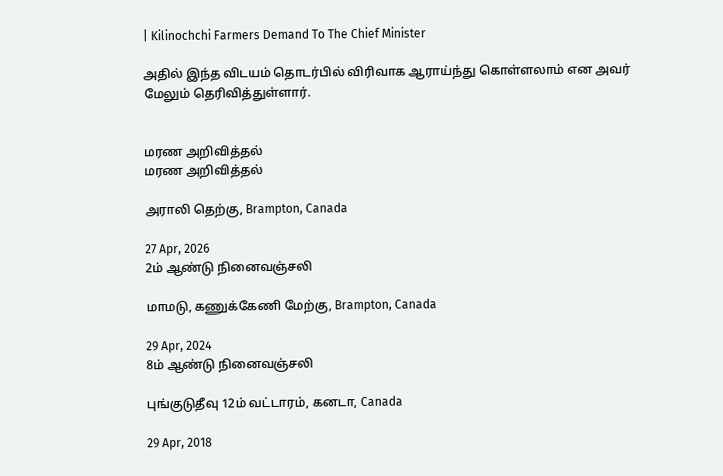| Kilinochchi Farmers Demand To The Chief Minister

அதில் இந்த விடயம் தொடர்பில் விரிவாக ஆராய்ந்து கொள்ளலாம் என அவர் மேலும் தெரிவித்துள்ளார்.


மரண அறிவித்தல்
மரண அறிவித்தல்

அராலி தெற்கு, Brampton, Canada

27 Apr, 2026
2ம் ஆண்டு நினைவஞ்சலி

மாமடு, கணுக்கேணி மேற்கு, Brampton, Canada

29 Apr, 2024
8ம் ஆண்டு நினைவஞ்சலி

புங்குடுதீவு 12ம் வட்டாரம், கனடா, Canada

29 Apr, 2018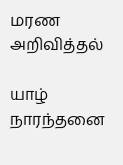மரண அறிவித்தல்

யாழ் நாரந்தனை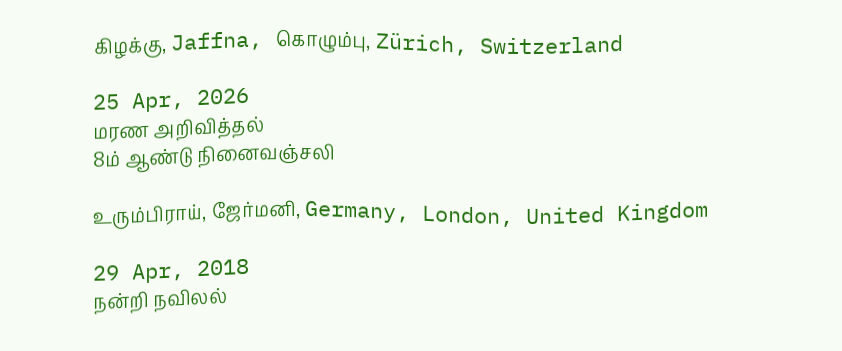கிழக்கு, Jaffna, கொழும்பு, Zürich, Switzerland

25 Apr, 2026
மரண அறிவித்தல்
8ம் ஆண்டு நினைவஞ்சலி

உரும்பிராய், ஜேர்மனி, Germany, London, United Kingdom

29 Apr, 2018
நன்றி நவிலல்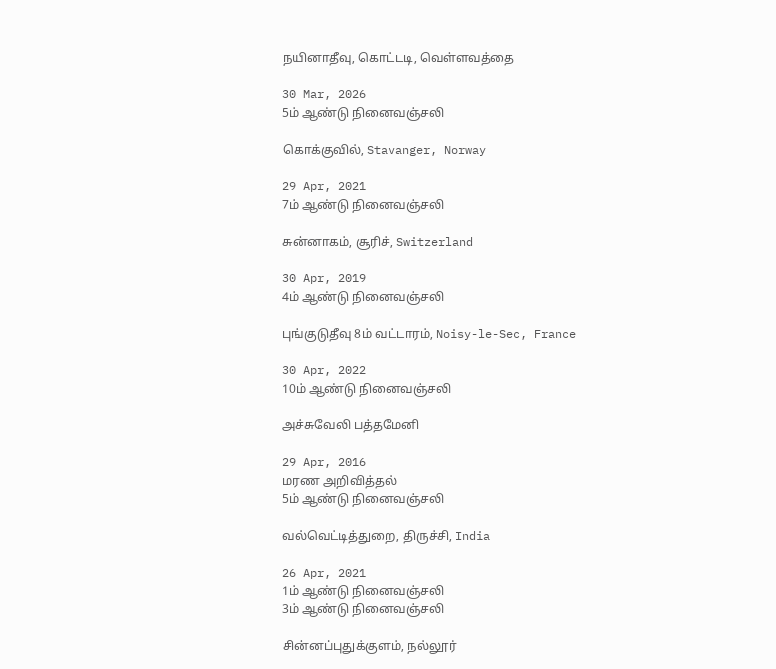நயினாதீவு, கொட்டடி, வெள்ளவத்தை

30 Mar, 2026
5ம் ஆண்டு நினைவஞ்சலி

கொக்குவில், Stavanger, Norway

29 Apr, 2021
7ம் ஆண்டு நினைவஞ்சலி

சுன்னாகம், சூரிச், Switzerland

30 Apr, 2019
4ம் ஆண்டு நினைவஞ்சலி

புங்குடுதீவு 8ம் வட்டாரம், Noisy-le-Sec, France

30 Apr, 2022
10ம் ஆண்டு நினைவஞ்சலி

அச்சுவேலி பத்தமேனி

29 Apr, 2016
மரண அறிவித்தல்
5ம் ஆண்டு நினைவஞ்சலி

வல்வெட்டித்துறை, திருச்சி, India

26 Apr, 2021
1ம் ஆண்டு நினைவஞ்சலி
3ம் ஆண்டு நினைவஞ்சலி

சின்னப்புதுக்குளம், நல்லூர்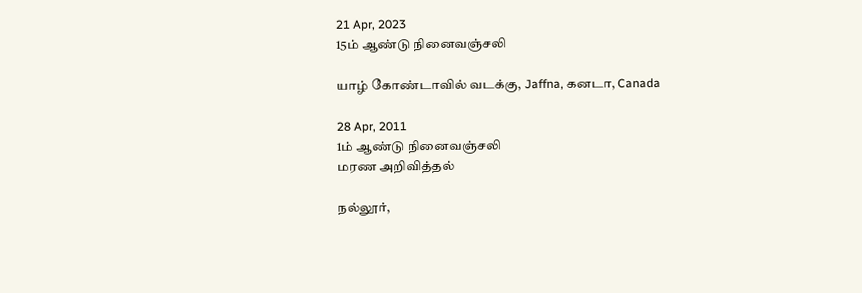21 Apr, 2023
15ம் ஆண்டு நினைவஞ்சலி

யாழ் கோண்டாவில் வடக்கு, Jaffna, கனடா, Canada

28 Apr, 2011
1ம் ஆண்டு நினைவஞ்சலி
மரண அறிவித்தல்

நல்லூர்,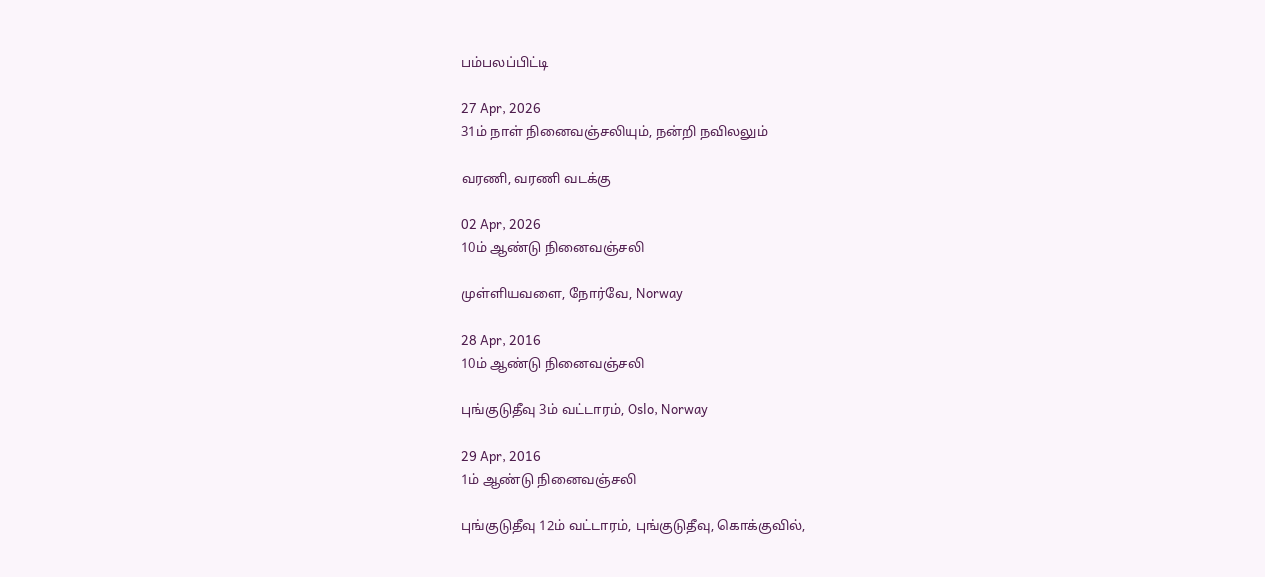பம்பலப்பிட்டி

27 Apr, 2026
31ம் நாள் நினைவஞ்சலியும், நன்றி நவிலலும்

வரணி, வரணி வடக்கு

02 Apr, 2026
10ம் ஆண்டு நினைவஞ்சலி

முள்ளியவளை, நோர்வே, Norway

28 Apr, 2016
10ம் ஆண்டு நினைவஞ்சலி

புங்குடுதீவு 3ம் வட்டாரம், Oslo, Norway

29 Apr, 2016
1ம் ஆண்டு நினைவஞ்சலி

புங்குடுதீவு 12ம் வட்டாரம், புங்குடுதீவு, கொக்குவில்,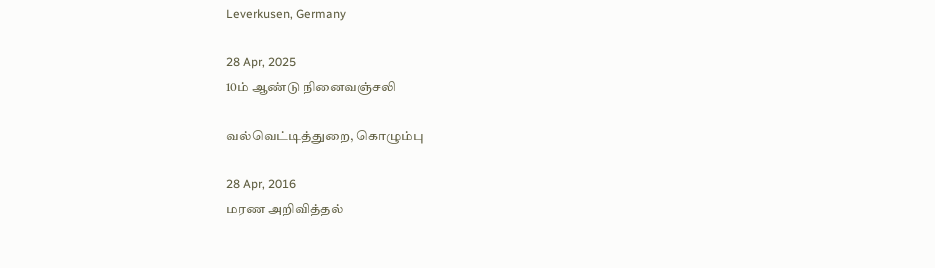Leverkusen, Germany

28 Apr, 2025
10ம் ஆண்டு நினைவஞ்சலி

வல்வெட்டித்துறை, கொழும்பு

28 Apr, 2016
மரண அறிவித்தல்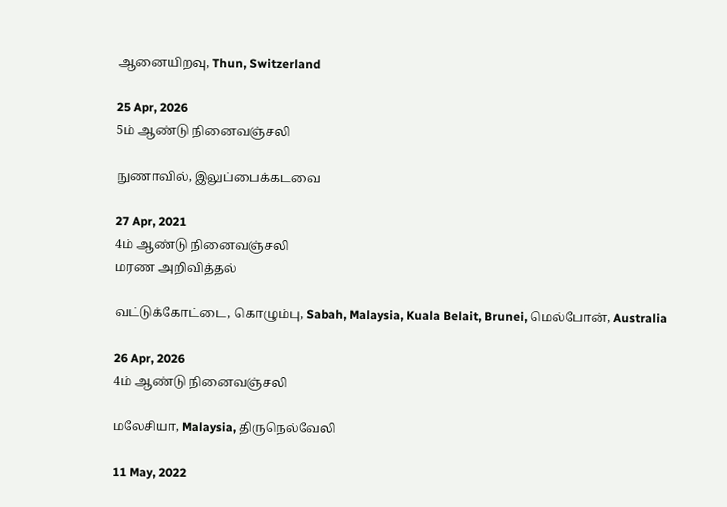ஆனையிறவு, Thun, Switzerland

25 Apr, 2026
5ம் ஆண்டு நினைவஞ்சலி

நுணாவில், இலுப்பைக்கடவை

27 Apr, 2021
4ம் ஆண்டு நினைவஞ்சலி
மரண அறிவித்தல்

வட்டுக்கோட்டை, கொழும்பு, Sabah, Malaysia, Kuala Belait, Brunei, மெல்போன், Australia

26 Apr, 2026
4ம் ஆண்டு நினைவஞ்சலி

மலேசியா, Malaysia, திருநெல்வேலி

11 May, 2022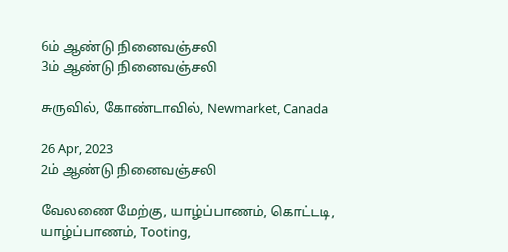6ம் ஆண்டு நினைவஞ்சலி
3ம் ஆண்டு நினைவஞ்சலி

சுருவில், கோண்டாவில், Newmarket, Canada

26 Apr, 2023
2ம் ஆண்டு நினைவஞ்சலி

வேலணை மேற்கு, யாழ்ப்பாணம், கொட்டடி, யாழ்ப்பாணம், Tooting,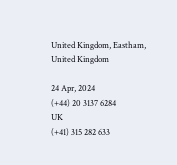United Kingdom, Eastham, United Kingdom

24 Apr, 2024
(+44) 20 3137 6284
UK
(+41) 315 282 633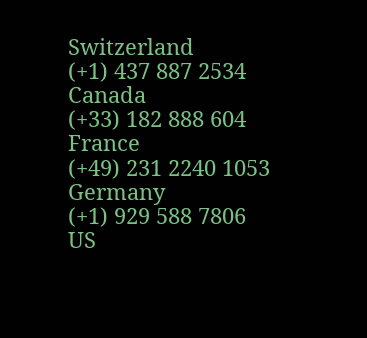Switzerland
(+1) 437 887 2534
Canada
(+33) 182 888 604
France
(+49) 231 2240 1053
Germany
(+1) 929 588 7806
US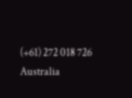(+61) 272 018 726
Australia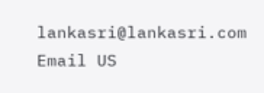lankasri@lankasri.com
Email US